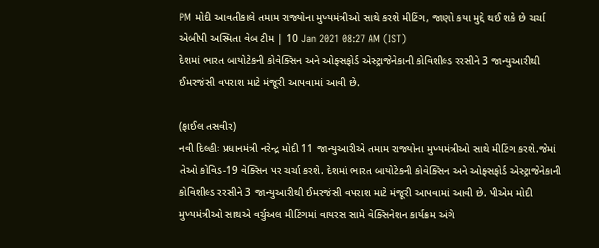PM મોદી આવતીકાલે તમામ રાજ્યોના મુખ્યમંત્રીઓ સાથે કરશે મીટિંગ, જાણો કયા મુદ્દે થઈ શકે છે ચર્ચા
એબીપી અસ્મિતા વેબ ટીમ | 10 Jan 2021 08:27 AM (IST)
દેશમાં ભારત બાયોટેકની કોવેક્સિન અને ઓફ્સફોર્ડ એસ્ટ્રાજેનેકાની કોવિશીલ્ડ રરસીને 3 જાન્યુઆરીથી ઈમરજંસી વપરાશ માટે મંજૂરી આપવામાં આવી છે.

(ફાઈલ તસવીર)
નવી દિલ્હીઃ પ્રધાનમંત્રી નરેન્દ્ર મોદી 11 જાન્યુઆરીએ તમામ રાજ્યોના મુખ્યમંત્રીઓ સાથે મીટિંગ કરશે.જેમાં તેઓ કોવિડ-19 વેક્સિન પર ચર્ચા કરશે. દેશમાં ભારત બાયોટેકની કોવેક્સિન અને ઓફ્સફોર્ડ એસ્ટ્રાજેનેકાની કોવિશીલ્ડ રરસીને 3 જાન્યુઆરીથી ઈમરજંસી વપરાશ માટે મંજૂરી આપવામાં આવી છે. પીએમ મોદી મુખ્યમંત્રીઓ સાથએ વર્ચુઅલ મીટિંગમાં વાયરસ સામે વેક્સિનેશન કાર્યક્રમ અંગે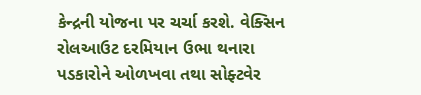કેન્દ્રની યોજના પર ચર્ચા કરશે. વેક્સિન રોલઆઉટ દરમિયાન ઉભા થનારા પડકારોને ઓળખવા તથા સોફ્ટવેર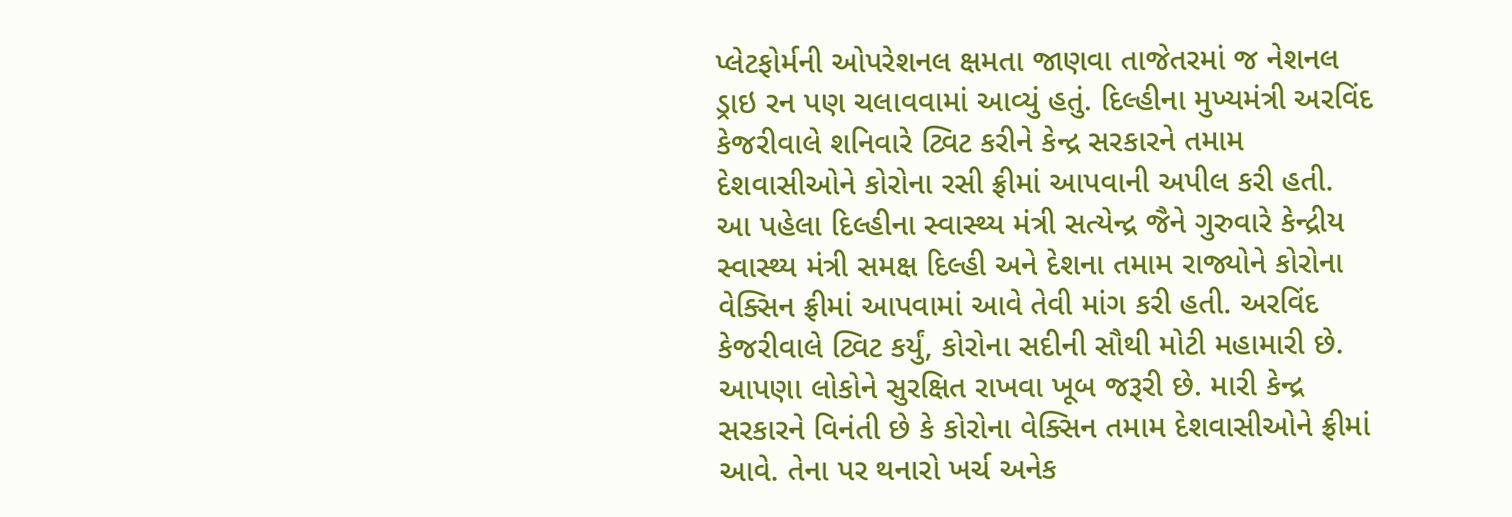પ્લેટફોર્મની ઓપરેશનલ ક્ષમતા જાણવા તાજેતરમાં જ નેશનલ ડ્રાઇ રન પણ ચલાવવામાં આવ્યું હતું. દિલ્હીના મુખ્યમંત્રી અરવિંદ કેજરીવાલે શનિવારે ટ્વિટ કરીને કેન્દ્ર સરકારને તમામ દેશવાસીઓને કોરોના રસી ફ્રીમાં આપવાની અપીલ કરી હતી. આ પહેલા દિલ્હીના સ્વાસ્થ્ય મંત્રી સત્યેન્દ્ર જૈને ગુરુવારે કેન્દ્રીય સ્વાસ્થ્ય મંત્રી સમક્ષ દિલ્હી અને દેશના તમામ રાજ્યોને કોરોના વેક્સિન ફ્રીમાં આપવામાં આવે તેવી માંગ કરી હતી. અરવિંદ કેજરીવાલે ટ્વિટ કર્યું, કોરોના સદીની સૌથી મોટી મહામારી છે. આપણા લોકોને સુરક્ષિત રાખવા ખૂબ જરૂરી છે. મારી કેન્દ્ર સરકારને વિનંતી છે કે કોરોના વેક્સિન તમામ દેશવાસીઓને ફ્રીમાં આવે. તેના પર થનારો ખર્ચ અનેક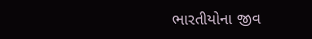ભારતીયોના જીવ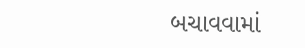બચાવવામાં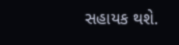સહાયક થશે.